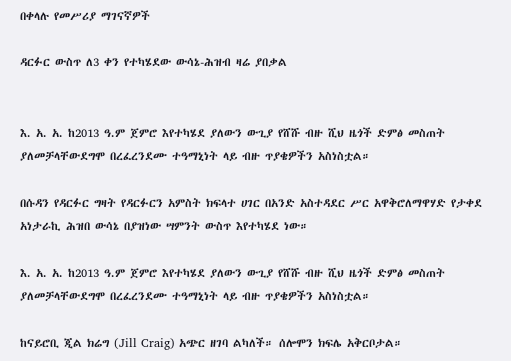በቀላሉ የመሥሪያ ማገናኛዎች

ዳርፉር ውስጥ ለ3 ቀን የተካሄደው ውሳኔ-ሕዝብ ዛሬ ያበቃል


እ. አ. አ. ከ2013 ዓ.ም ጀምሮ እየተካሄደ ያለውን ውጊያ የሸሹ ብዙ ሺህ ዜጎች ድምፅ መስጠት ያለመቻላቸውደግሞ በረፈረንደሙ ተዓማኒነት ላይ ብዙ ጥያቄዎችን አስነስቷል።

በሱዳን የዳርፉር ግዛት የዳርፉርን አምስት ክፍላተ ሀገር በአንድ አስተዳደር ሥር አዋቅሮለማዋሃድ የታቀደ አነታራኪ ሕዝበ ውሳኔ በያዝነው ሣምንት ውስጥ እየተካሄደ ነው።

እ. አ. አ. ከ2013 ዓ.ም ጀምሮ እየተካሄደ ያለውን ውጊያ የሸሹ ብዙ ሺህ ዜጎች ድምፅ መስጠት ያለመቻላቸውደግሞ በረፈረንደሙ ተዓማኒነት ላይ ብዙ ጥያቄዎችን አስነስቷል።

ከናይሮቢ ጂል ክሬግ (Jill Craig) አጭር ዘገባ ልካለች። ሰሎሞን ክፍሌ አቅርቦታል።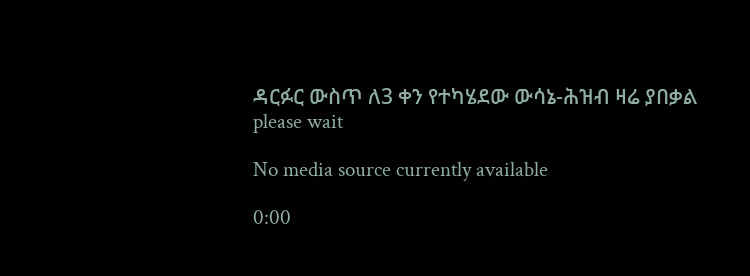ዳርፉር ውስጥ ለ3 ቀን የተካሄደው ውሳኔ-ሕዝብ ዛሬ ያበቃል
please wait

No media source currently available

0:00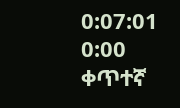0:07:01 0:00
ቀጥተኛ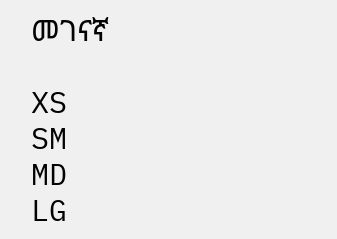መገናኛ

XS
SM
MD
LG